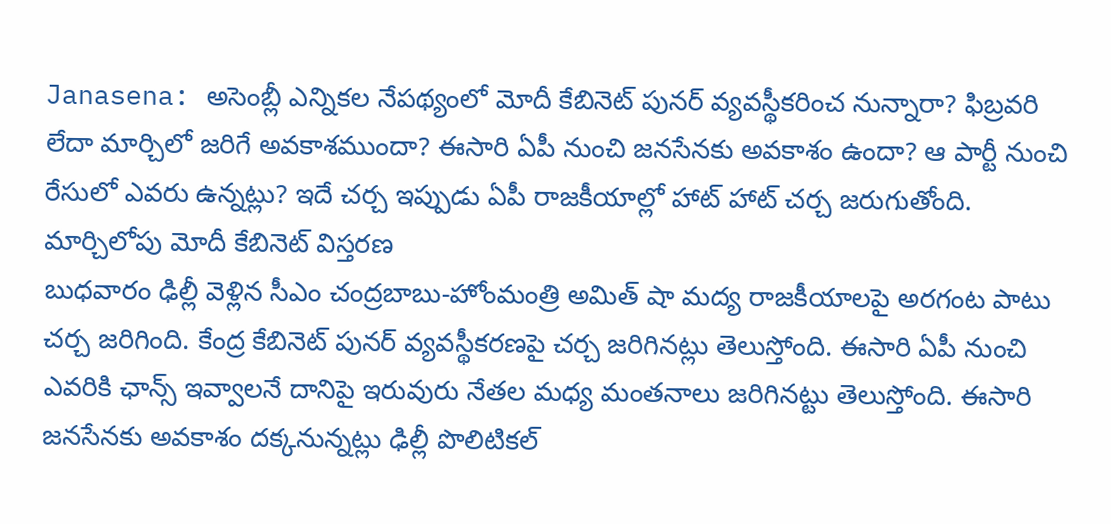Janasena: అసెంబ్లీ ఎన్నికల నేపథ్యంలో మోదీ కేబినెట్ పునర్ వ్యవస్థీకరించ నున్నారా? ఫిబ్రవరి లేదా మార్చిలో జరిగే అవకాశముందా? ఈసారి ఏపీ నుంచి జనసేనకు అవకాశం ఉందా? ఆ పార్టీ నుంచి రేసులో ఎవరు ఉన్నట్లు? ఇదే చర్చ ఇప్పుడు ఏపీ రాజకీయాల్లో హాట్ హాట్ చర్చ జరుగుతోంది.
మార్చిలోపు మోదీ కేబినెట్ విస్తరణ
బుధవారం ఢిల్లీ వెళ్లిన సీఎం చంద్రబాబు-హోంమంత్రి అమిత్ షా మద్య రాజకీయాలపై అరగంట పాటు చర్చ జరిగింది. కేంద్ర కేబినెట్ పునర్ వ్యవస్థీకరణపై చర్చ జరిగినట్లు తెలుస్తోంది. ఈసారి ఏపీ నుంచి ఎవరికి ఛాన్స్ ఇవ్వాలనే దానిపై ఇరువురు నేతల మధ్య మంతనాలు జరిగినట్టు తెలుస్తోంది. ఈసారి జనసేనకు అవకాశం దక్కనున్నట్లు ఢిల్లీ పొలిటికల్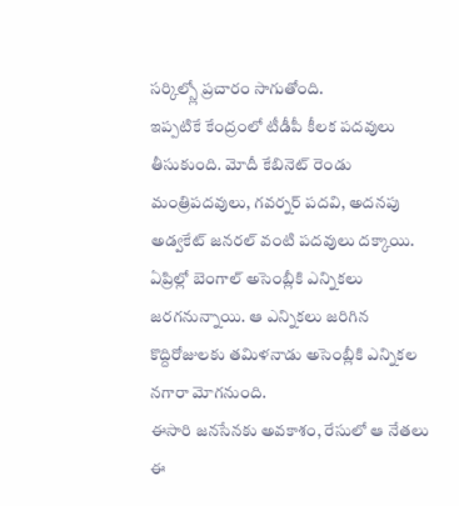సర్కిల్స్లో ప్రచారం సాగుతోంది.
ఇప్పటికే కేంద్రంలో టీడీపీ కీలక పదవులు తీసుకుంది. మోదీ కేబినెట్ రెండు మంత్రిపదవులు, గవర్నర్ పదవి, అదనపు అడ్వకేట్ జనరల్ వంటి పదవులు దక్కాయి. ఏప్రిల్లో బెంగాల్ అసెంబ్లీకి ఎన్నికలు జరగనున్నాయి. ఆ ఎన్నికలు జరిగిన కొద్దిరోజులకు తమిళనాడు అసెంబ్లీకి ఎన్నికల నగారా మోగనుంది.
ఈసారి జనసేనకు అవకాశం, రేసులో ఆ నేతలు
ఈ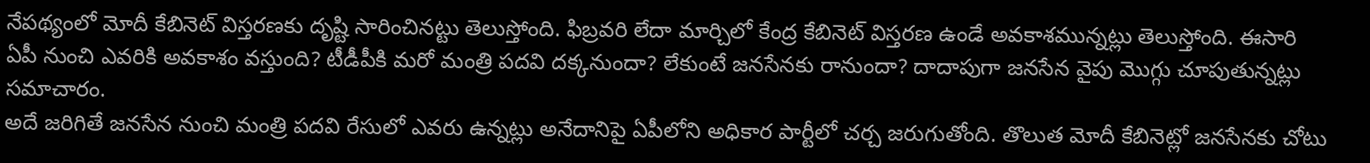నేపథ్యంలో మోదీ కేబినెట్ విస్తరణకు దృష్టి సారించినట్టు తెలుస్తోంది. ఫిబ్రవరి లేదా మార్చిలో కేంద్ర కేబినెట్ విస్తరణ ఉండే అవకాశమున్నట్లు తెలుస్తోంది. ఈసారి ఏపీ నుంచి ఎవరికి అవకాశం వస్తుంది? టీడీపీకి మరో మంత్రి పదవి దక్కనుందా? లేకుంటే జనసేనకు రానుందా? దాదాపుగా జనసేన వైపు మొగ్గు చూపుతున్నట్లు సమాచారం.
అదే జరిగితే జనసేన నుంచి మంత్రి పదవి రేసులో ఎవరు ఉన్నట్లు అనేదానిపై ఏపీలోని అధికార పార్టీలో చర్చ జరుగుతోంది. తొలుత మోదీ కేబినెట్లో జనసేనకు చోటు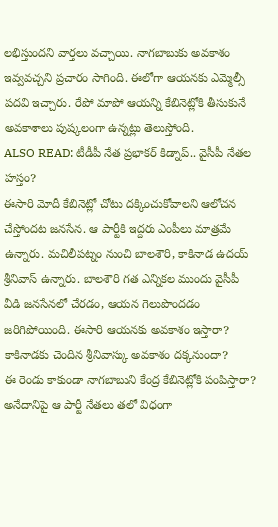లభిస్తుందని వార్తలు వచ్చాయి. నాగబాబుకు అవకాశం ఇవ్వవచ్చని ప్రచారం సాగింది. ఈలోగా ఆయనకు ఎమ్మెల్సీ పదవి ఇచ్చారు. రేపో మాపో ఆయన్ని కేబినెట్లోకి తీసుకునే అవకాశాలు పుష్కలంగా ఉన్నట్లు తెలుస్తోంది.
ALSO READ: టీడీపీ నేత ప్రభాకర్ కిడ్నాప్.. వైసీపీ నేతల హస్తం?
ఈసారి మోదీ కేబినెట్లో చోటు దక్కించుకోవాలని ఆలోచన చేస్తోందట జనసేన. ఆ పార్టీకి ఇద్దరు ఎంపీలు మాత్రమే ఉన్నారు. మచిలీపట్నం నుంచి బాలశౌరి, కాకినాడ ఉదయ్ శ్రీనివాస్ ఉన్నారు. బాలశౌరి గత ఎన్నికల ముందు వైసీపీ వీడి జనసేనలో చేరడం, ఆయన గెలుపొందడం జరిగిపోయింది. ఈసారి ఆయనకు అవకాశం ఇస్తారా? కాకినాడకు చెందిన శ్రీనివాస్కు అవకాశం దక్కనుందా?
ఈ రెండు కాకుండా నాగబాబుని కేంద్ర కేబినెట్లోకి పంపిస్తారా? అనేదానిపై ఆ పార్టీ నేతలు తలో విధంగా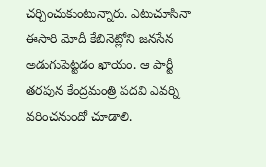చర్చించుకుంటున్నారు. ఎటుచూసినా ఈసారి మోదీ కేబినెట్లోని జనసేన అడుగుపెట్టడం ఖాయం. ఆ పార్టీ తరపున కేంద్రమంత్రి పదవి ఎవర్ని వరించనుందో చూడాలి.